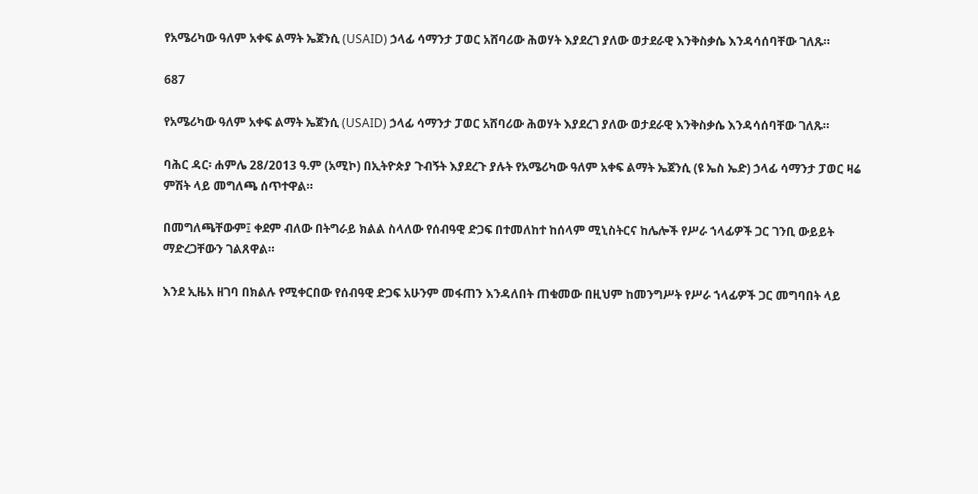የአሜሪካው ዓለም አቀፍ ልማት ኤጀንሲ (USAID) ኃላፊ ሳማንታ ፓወር አሸባሪው ሕወሃት እያደረገ ያለው ወታደራዊ እንቅስቃሴ እንዳሳሰባቸው ገለጹ።

687

የአሜሪካው ዓለም አቀፍ ልማት ኤጀንሲ (USAID) ኃላፊ ሳማንታ ፓወር አሸባሪው ሕወሃት እያደረገ ያለው ወታደራዊ እንቅስቃሴ እንዳሳሰባቸው ገለጹ።

ባሕር ዳር፡ ሐምሌ 28/2013 ዓ.ም (አሚኮ) በኢትዮጵያ ጉብኝት እያደረጉ ያሉት የአሜሪካው ዓለም አቀፍ ልማት ኤጀንሲ (ዩ ኤስ ኤድ) ኃላፊ ሳማንታ ፓወር ዛሬ ምሽት ላይ መግለጫ ሰጥተዋል።

በመግለጫቸውም፤ ቀደም ብለው በትግራይ ክልል ስላለው የሰብዓዊ ድጋፍ በተመለከተ ከሰላም ሚኒስትርና ከሌሎች የሥራ ኀላፊዎች ጋር ገንቢ ውይይት ማድረጋቸውን ገልጸዋል።

እንደ ኢዜአ ዘገባ በክልሉ የሚቀርበው የሰብዓዊ ድጋፍ አሁንም መፋጠን እንዳለበት ጠቁመው በዚህም ከመንግሥት የሥራ ኀላፊዎች ጋር መግባበት ላይ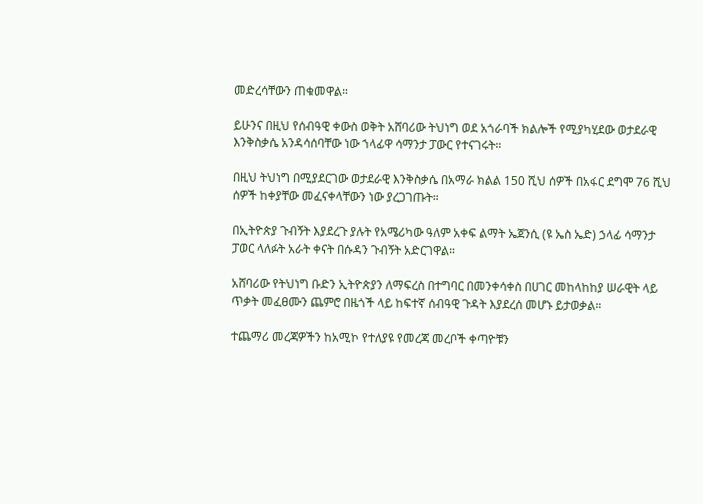መድረሳቸውን ጠቁመዋል።

ይሁንና በዚህ የሰብዓዊ ቀውስ ወቅት አሸባሪው ትህነግ ወደ አጎራባች ክልሎች የሚያካሂደው ወታደራዊ እንቅስቃሴ አንዳሳሰባቸው ነው ኀላፊዋ ሳማንታ ፓውር የተናገሩት።

በዚህ ትህነግ በሚያደርገው ወታደራዊ እንቅስቃሴ በአማራ ክልል 150 ሺህ ሰዎች በአፋር ደግሞ 76 ሺህ ሰዎች ከቀያቸው መፈናቀላቸውን ነው ያረጋገጡት።

በኢትዮጵያ ጉብኝት እያደረጉ ያሉት የአሜሪካው ዓለም አቀፍ ልማት ኤጀንሲ (ዩ ኤስ ኤድ) ኃላፊ ሳማንታ ፓወር ላለፉት አራት ቀናት በሱዳን ጉብኝት አድርገዋል።

አሸባሪው የትህነግ ቡድን ኢትዮጵያን ለማፍረስ በተግባር በመንቀሳቀስ በሀገር መከላከከያ ሠራዊት ላይ ጥቃት መፈፀሙን ጨምሮ በዜጎች ላይ ከፍተኛ ሰብዓዊ ጉዳት እያደረሰ መሆኑ ይታወቃል።

ተጨማሪ መረጃዎችን ከአሚኮ የተለያዩ የመረጃ መረቦች ቀጣዮቹን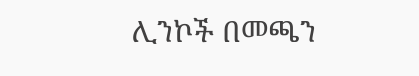ሊንኮች በመጫን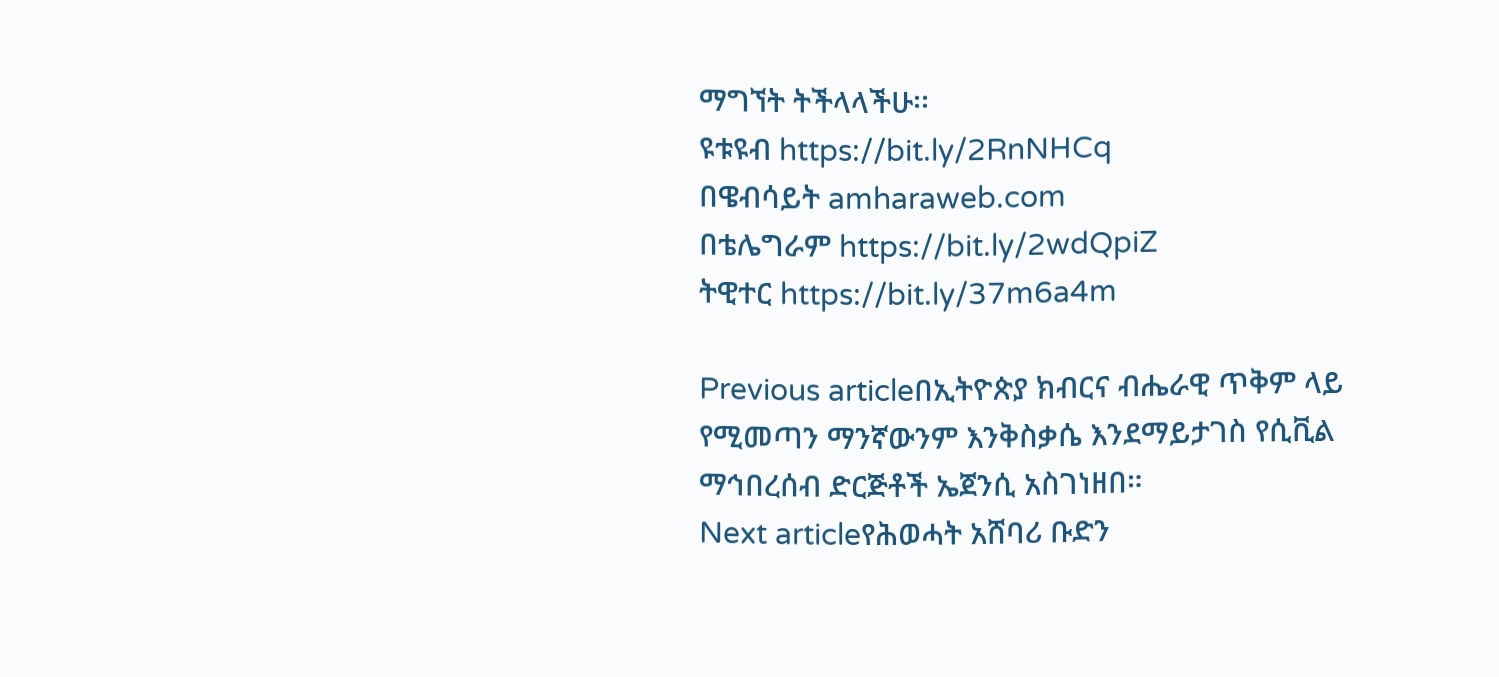ማግኘት ትችላላችሁ፡፡
ዩቱዩብ https://bit.ly/2RnNHCq
በዌብሳይት amharaweb.com
በቴሌግራም https://bit.ly/2wdQpiZ
ትዊተር https://bit.ly/37m6a4m

Previous articleበኢትዮጵያ ክብርና ብሔራዊ ጥቅም ላይ የሚመጣን ማንኛውንም እንቅስቃሴ እንደማይታገስ የሲቪል ማኅበረሰብ ድርጅቶች ኤጀንሲ አስገነዘበ።
Next articleየሕወሓት አሸባሪ ቡድን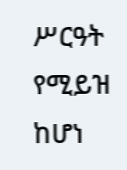ሥርዓት የሚይዝ ከሆነ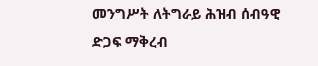መንግሥት ለትግራይ ሕዝብ ሰብዓዊ ድጋፍ ማቅረብ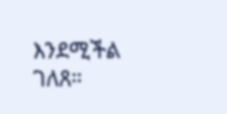እንደሚችል ገለጸ።